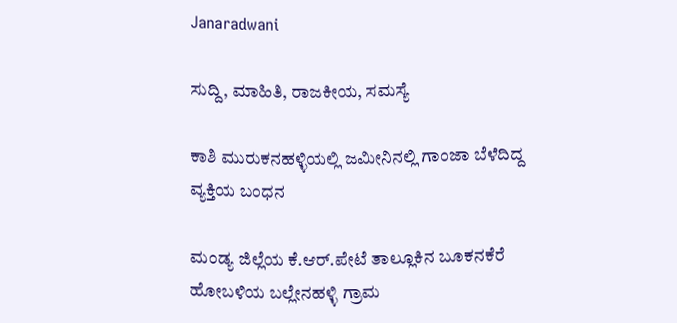Janaradwani

ಸುದ್ದಿ, ಮಾಹಿತಿ, ರಾಜಕೀಯ, ಸಮಸ್ಯೆ

ಕಾಶಿ ಮುರುಕನಹಳ್ಳಿಯಲ್ಲಿ ಜಮೀನಿನಲ್ಲಿ ಗಾಂಜಾ ಬೆಳೆದಿದ್ದ ವ್ಯಕ್ತಿಯ ಬಂಧನ

ಮಂಡ್ಯ ಜಿಲ್ಲೆಯ ಕೆ.ಆ‌ರ್.ಪೇಟೆ ತಾಲ್ಲೂಕಿನ ಬೂಕನಕೆರೆ ಹೋಬಳಿಯ ಬಲ್ಲೇನಹಳ್ಳಿ ಗ್ರಾಮ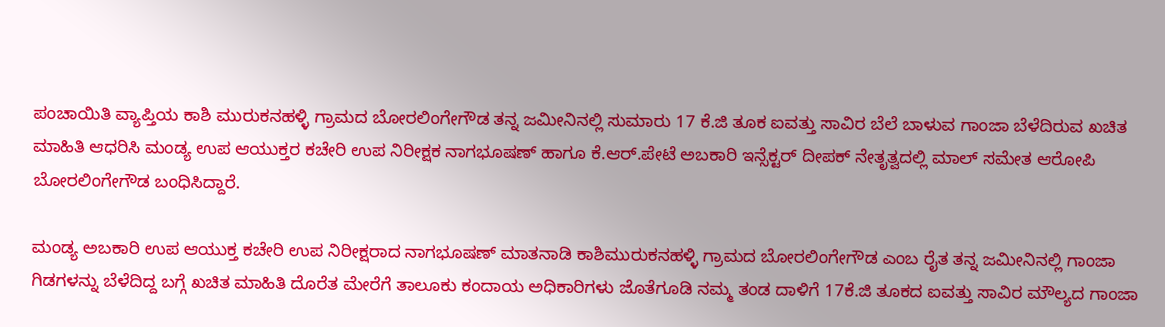ಪಂಚಾಯಿತಿ ವ್ಯಾಪ್ತಿಯ ಕಾಶಿ ಮುರುಕನಹಳ್ಳಿ ಗ್ರಾಮದ ಬೋರಲಿಂಗೇಗೌಡ ತನ್ನ ಜಮೀನಿನಲ್ಲಿ ಸುಮಾರು 17 ಕೆ.ಜಿ ತೂಕ ಐವತ್ತು ಸಾವಿರ ಬೆಲೆ ಬಾಳುವ ಗಾಂಜಾ ಬೆಳೆದಿರುವ ಖಚಿತ ಮಾಹಿತಿ ಆಧರಿಸಿ ಮಂಡ್ಯ ಉಪ ಆಯುಕ್ತರ ಕಚೇರಿ ಉಪ ನಿರೀಕ್ಷಕ ನಾಗಭೂಷಣ್ ಹಾಗೂ ಕೆ.ಆ‌ರ್.ಪೇಟೆ ಅಬಕಾರಿ ಇನ್ಸೆಕ್ಟರ್ ದೀಪಕ್ ನೇತೃತ್ವದಲ್ಲಿ ಮಾಲ್ ಸಮೇತ ಆರೋಪಿ ಬೋರಲಿಂಗೇಗೌಡ ಬಂಧಿಸಿದ್ದಾರೆ.

ಮಂಡ್ಯ ಅಬಕಾರಿ ಉಪ ಆಯುಕ್ತ ಕಚೇರಿ ಉಪ ನಿರೀಕ್ಷರಾದ ನಾಗಭೂಷಣ್ ಮಾತನಾಡಿ ಕಾಶಿಮುರುಕನಹಳ್ಳಿ ಗ್ರಾಮದ ಬೋರಲಿಂಗೇಗೌಡ ಎಂಬ ರೈತ ತನ್ನ ಜಮೀನಿನಲ್ಲಿ ಗಾಂಜಾ ಗಿಡಗಳನ್ನು ಬೆಳೆದಿದ್ದ ಬಗ್ಗೆ ಖಚಿತ ಮಾಹಿತಿ ದೊರೆತ ಮೇರೆಗೆ ತಾಲೂಕು ಕಂದಾಯ ಅಧಿಕಾರಿಗಳು ಜೊತೆಗೂಡಿ ನಮ್ಮ ತಂಡ ದಾಳಿಗೆ 17ಕೆ.ಜಿ ತೂಕದ ಐವತ್ತು ಸಾವಿರ ಮೌಲ್ಯದ ಗಾಂಜಾ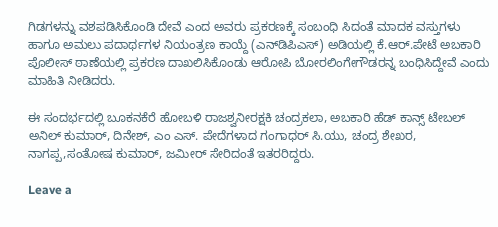ಗಿಡಗಳನ್ನು ವಶಪಡಿಸಿಕೊಂಡಿ ದೇವೆ ಎಂದ ಅವರು ಪ್ರಕರಣಕ್ಕೆ ಸಂಬಂಧಿ ಸಿದಂತೆ ಮಾದಕ ವಸ್ತುಗಳು ಹಾಗೂ ಅಮಲು ಪದಾರ್ಥಗಳ ನಿಯಂತ್ರಣ ಕಾಯ್ದೆ (ಎನ್‌ಡಿಪಿಎಸ್) ಅಡಿಯಲ್ಲಿ ಕೆ.ಆರ್.ಪೇಟೆ ಅಬಕಾರಿ ಪೊಲೀಸ್ ಠಾಣೆಯಲ್ಲಿ ಪ್ರಕರಣ ದಾಖಲಿಸಿಕೊಂಡು ಆರೋಪಿ ಬೋರಲಿಂಗೇಗೌಡರನ್ನ ಬಂಧಿಸಿದ್ದೇವೆ ಎಂದು ಮಾಹಿತಿ ನೀಡಿದರು.

ಈ ಸಂದರ್ಭದಲ್ಲಿ ಬೂಕನಕೆರೆ ಹೋಬಳಿ ರಾಜಶ್ವನೀರಕ್ಷಕಿ ಚಂದ್ರಕಲಾ, ಅಬಕಾರಿ ಹೆಡ್ ಕಾನ್ಸ್ ಟೇಬಲ್ ಅನಿಲ್ ಕುಮಾರ್, ದಿನೇಶ್, ಎಂ ಎಸ್. ಪೇದೆಗಳಾದ ಗಂಗಾಧರ್ ಸಿ.ಯು, ಚಂದ್ರ ಶೇಖರ, ನಾಗಪ್ಪ,ಸಂತೋಷ ಕುಮಾರ್, ಜಮೀರ್ ಸೇರಿದಂತೆ ಇತರರಿದ್ದರು.

Leave a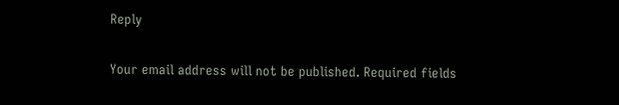Reply

Your email address will not be published. Required fields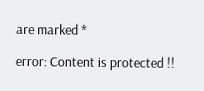are marked *

error: Content is protected !!